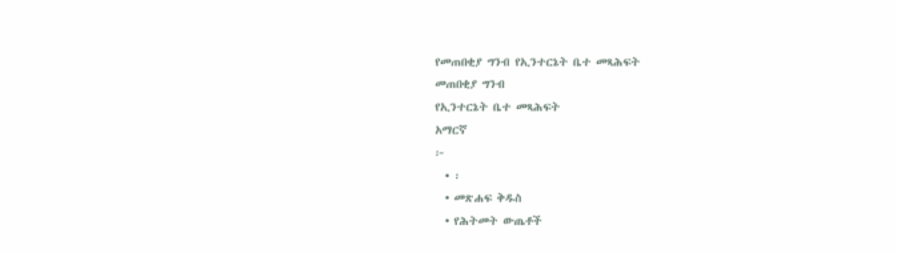የመጠበቂያ ግንብ የኢንተርኔት ቤተ መጻሕፍት
መጠበቂያ ግንብ
የኢንተርኔት ቤተ መጻሕፍት
አማርኛ
፦
  • ፡
  • መጽሐፍ ቅዱስ
  • የሕትመት ውጤቶች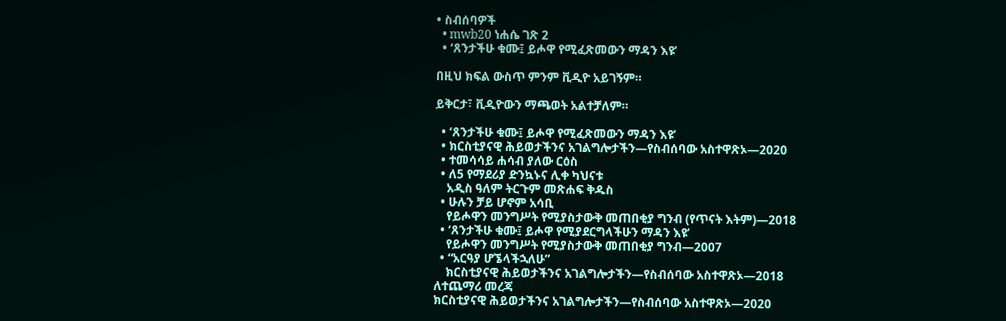• ስብሰባዎች
  • mwb20 ነሐሴ ገጽ 2
  • ‘ጸንታችሁ ቁሙ፤ ይሖዋ የሚፈጽመውን ማዳን እዩ’

በዚህ ክፍል ውስጥ ምንም ቪዲዮ አይገኝም።

ይቅርታ፣ ቪዲዮውን ማጫወት አልተቻለም።

  • ‘ጸንታችሁ ቁሙ፤ ይሖዋ የሚፈጽመውን ማዳን እዩ’
  • ክርስቲያናዊ ሕይወታችንና አገልግሎታችን—የስብሰባው አስተዋጽኦ—2020
  • ተመሳሳይ ሐሳብ ያለው ርዕስ
  • ለ5 የማደሪያ ድንኳኑና ሊቀ ካህናቱ
    አዲስ ዓለም ትርጉም መጽሐፍ ቅዱስ
  • ሁሉን ቻይ ሆኖም አሳቢ
    የይሖዋን መንግሥት የሚያስታውቅ መጠበቂያ ግንብ (የጥናት እትም)—2018
  • ‘ጸንታችሁ ቁሙ፤ ይሖዋ የሚያደርግላችሁን ማዳን እዩ’
    የይሖዋን መንግሥት የሚያስታውቅ መጠበቂያ ግንብ—2007
  • “አርዓያ ሆኜላችኋለሁ”
    ክርስቲያናዊ ሕይወታችንና አገልግሎታችን—የስብሰባው አስተዋጽኦ—2018
ለተጨማሪ መረጃ
ክርስቲያናዊ ሕይወታችንና አገልግሎታችን—የስብሰባው አስተዋጽኦ—2020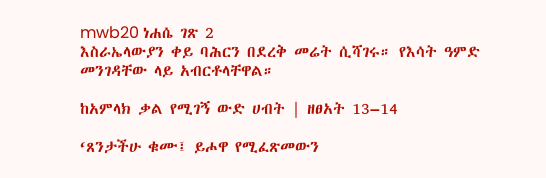mwb20 ነሐሴ ገጽ 2
እስራኤላውያን ቀይ ባሕርን በደረቅ መሬት ሲሻገሩ። የእሳት ዓምድ መንገዳቸው ላይ አብርቶላቸዋል።

ከአምላክ ቃል የሚገኝ ውድ ሀብት | ዘፀአት 13–14

‘ጸንታችሁ ቁሙ፤ ይሖዋ የሚፈጽመውን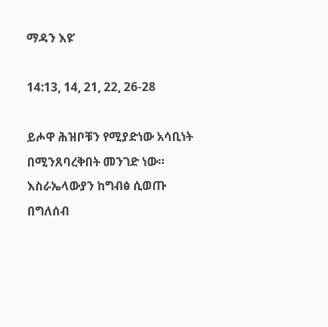ማዳን እዩ’

14:13, 14, 21, 22, 26-28

ይሖዋ ሕዝቦቹን የሚያድነው አሳቢነት በሚንጸባረቅበት መንገድ ነው። እስራኤላውያን ከግብፅ ሲወጡ በግለሰብ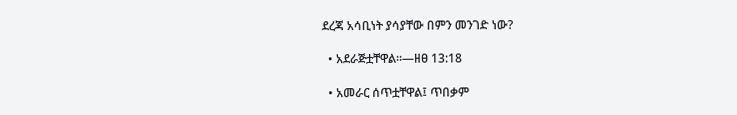ደረጃ አሳቢነት ያሳያቸው በምን መንገድ ነው?

  • አደራጅቷቸዋል።—ዘፀ 13:18

  • አመራር ሰጥቷቸዋል፤ ጥበቃም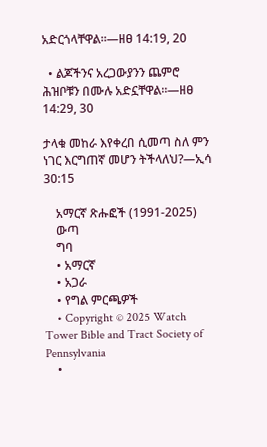አድርጎላቸዋል።—ዘፀ 14:19, 20

  • ልጆችንና አረጋውያንን ጨምሮ ሕዝቦቹን በሙሉ አድኗቸዋል።—ዘፀ 14:29, 30

ታላቁ መከራ እየቀረበ ሲመጣ ስለ ምን ነገር እርግጠኛ መሆን ትችላለህ?—ኢሳ 30:15

    አማርኛ ጽሑፎች (1991-2025)
    ውጣ
    ግባ
    • አማርኛ
    • አጋራ
    • የግል ምርጫዎች
    • Copyright © 2025 Watch Tower Bible and Tract Society of Pennsylvania
    •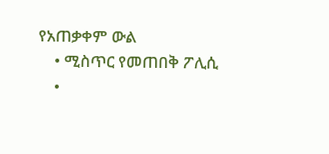የአጠቃቀም ውል
    • ሚስጥር የመጠበቅ ፖሊሲ
    •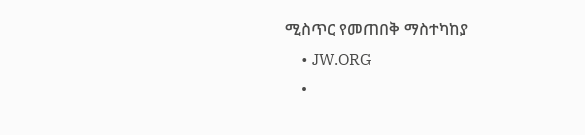ሚስጥር የመጠበቅ ማስተካከያ
    • JW.ORG
    •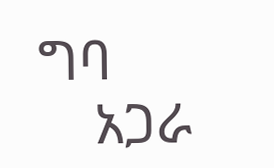ግባ
    አጋራ